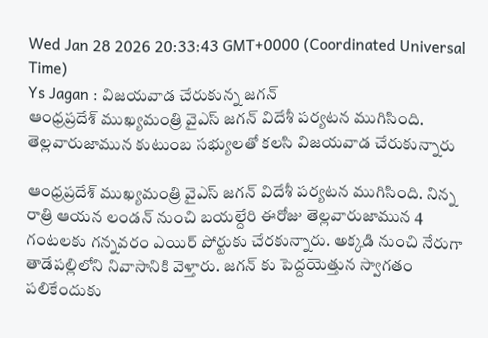Wed Jan 28 2026 20:33:43 GMT+0000 (Coordinated Universal Time)
Ys Jagan : విజయవాడ చేరుకున్న జగన్
ఆంధ్రప్రదేశ్ ముఖ్యమంత్రి వైఎస్ జగన్ విదేశీ పర్యటన ముగిసింది. తెల్లవారుజామున కుటుంబ సభ్యులతో కలసి విజయవాడ చేరుకున్నారు

ఆంధ్రప్రదేశ్ ముఖ్యమంత్రి వైఎస్ జగన్ విదేశీ పర్యటన ముగిసింది. నిన్న రాత్రి ఆయన లండన్ నుంచి బయల్దేరి ఈరోజు తెల్లవారుజామున 4 గంటలకు గన్నవరం ఎయిర్ పోర్టుకు చేరకున్నారు. అక్కడి నుంచి నేరుగా తాడేపల్లిలోని నివాసానికి వెళ్తారు. జగన్ కు పెద్దయెత్తున స్వాగతం పలికేందుకు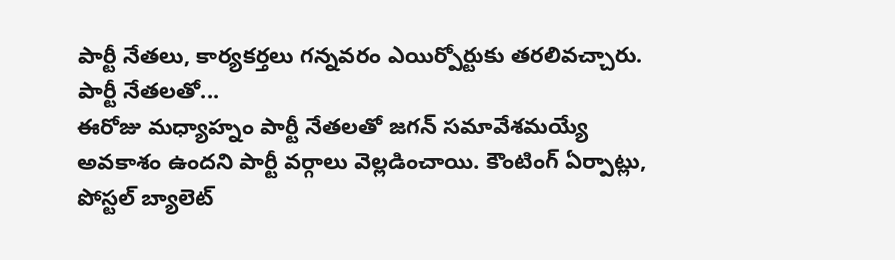పార్టీ నేతలు, కార్యకర్తలు గన్నవరం ఎయిర్పోర్టుకు తరలివచ్చారు.
పార్టీ నేతలతో...
ఈరోజు మధ్యాహ్నం పార్టీ నేతలతో జగన్ సమావేశమయ్యే అవకాశం ఉందని పార్టీ వర్గాలు వెల్లడించాయి. కౌంటింగ్ ఏర్పాట్లు, పోస్టల్ బ్యాలెట్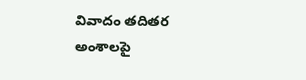వివాదం తదితర అంశాలపై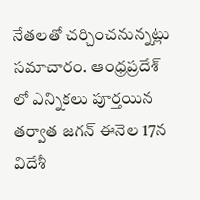నేతలతో చర్చించనున్నట్లు సమాచారం. ఆంధ్రప్రదేశ్ లో ఎన్నికలు పూర్తయిన తర్వాత జగన్ ఈనెల 17న విదేశీ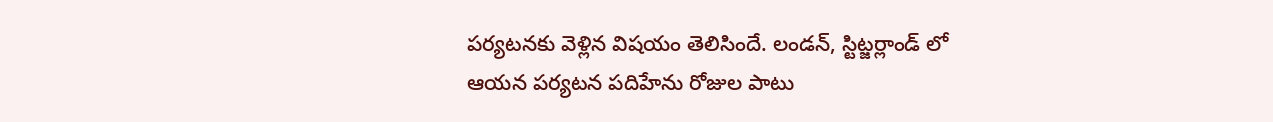పర్యటనకు వెళ్లిన విషయం తెలిసిందే. లండన్, స్టిట్జర్లాండ్ లో ఆయన పర్యటన పదిహేను రోజుల పాటు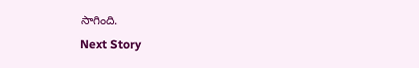సాగింది.
Next Story